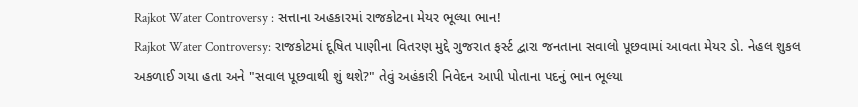Rajkot Water Controversy : સત્તાના અહકારમાં રાજકોટના મેયર ભૂલ્યા ભાન!
Rajkot Water Controversy: રાજકોટમાં દૂષિત પાણીના વિતરણ મુદ્દે ગુજરાત ફર્સ્ટ દ્વારા જનતાના સવાલો પૂછવામાં આવતા મેયર ડો. નેહલ શુકલ અકળાઈ ગયા હતા અને "સવાલ પૂછવાથી શું થશે?" તેવું અહંકારી નિવેદન આપી પોતાના પદનું ભાન ભૂલ્યા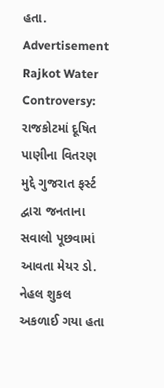હતા.
Advertisement
Rajkot Water Controversy: રાજકોટમાં દૂષિત પાણીના વિતરણ મુદ્દે ગુજરાત ફર્સ્ટ દ્વારા જનતાના સવાલો પૂછવામાં આવતા મેયર ડો. નેહલ શુકલ અકળાઈ ગયા હતા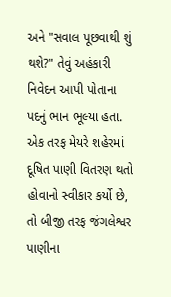અને "સવાલ પૂછવાથી શું થશે?" તેવું અહંકારી નિવેદન આપી પોતાના પદનું ભાન ભૂલ્યા હતા. એક તરફ મેયરે શહેરમાં દૂષિત પાણી વિતરણ થતો હોવાનો સ્વીકાર કર્યો છે, તો બીજી તરફ જંગલેશ્વર પાણીના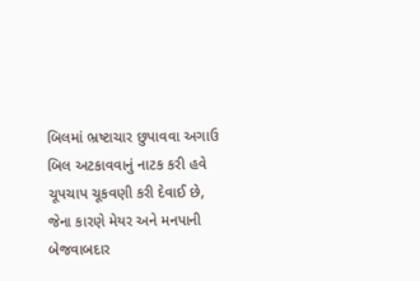બિલમાં ભ્રષ્ટાચાર છુપાવવા અગાઉ બિલ અટકાવવાનું નાટક કરી હવે ચૂપચાપ ચૂકવણી કરી દેવાઈ છે, જેના કારણે મેયર અને મનપાની બેજવાબદાર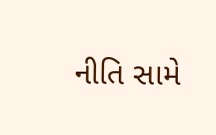નીતિ સામે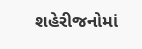શહેરીજનોમાં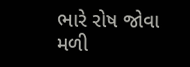ભારે રોષ જોવા મળી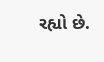રહ્યો છે.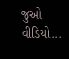જુઓ વીડિયો...